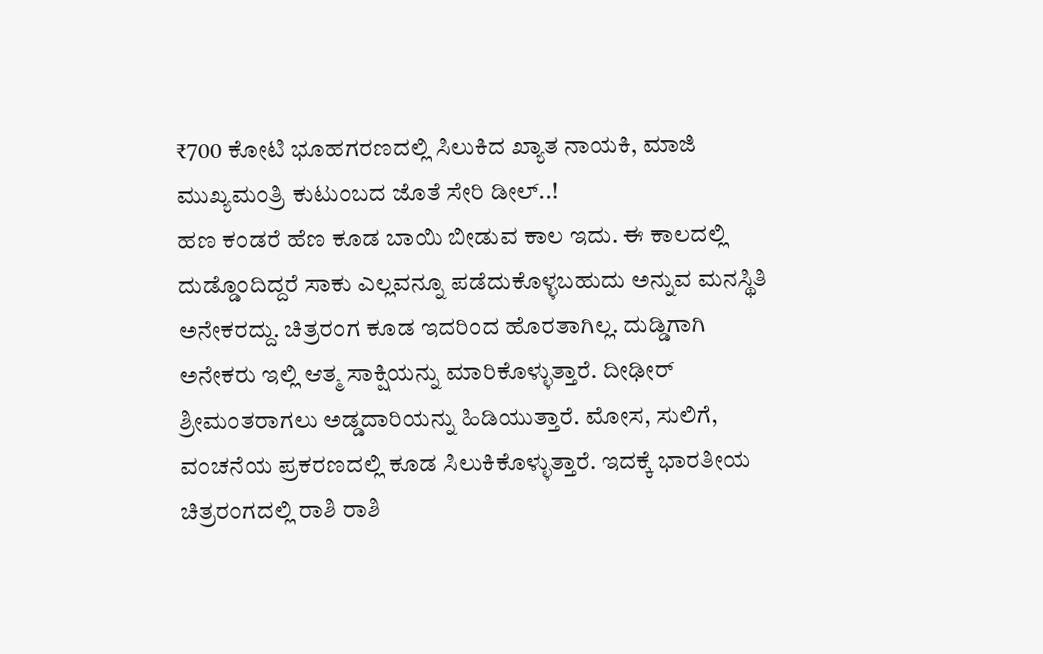₹700 ಕೋಟಿ ಭೂಹಗರಣದಲ್ಲಿ ಸಿಲುಕಿದ ಖ್ಯಾತ ನಾಯಕಿ, ಮಾಜಿ ಮುಖ್ಯಮಂತ್ರಿ ಕುಟುಂಬದ ಜೊತೆ ಸೇರಿ ಡೀಲ್..!
ಹಣ ಕಂಡರೆ ಹೆಣ ಕೂಡ ಬಾಯಿ ಬೀಡುವ ಕಾಲ ಇದು. ಈ ಕಾಲದಲ್ಲಿ ದುಡ್ಡೊಂದಿದ್ದರೆ ಸಾಕು ಎಲ್ಲವನ್ನೂ ಪಡೆದುಕೊಳ್ಳಬಹುದು ಅನ್ನುವ ಮನಸ್ಥಿತಿ ಅನೇಕರದ್ದು. ಚಿತ್ರರಂಗ ಕೂಡ ಇದರಿಂದ ಹೊರತಾಗಿಲ್ಲ. ದುಡ್ಡಿಗಾಗಿ ಅನೇಕರು ಇಲ್ಲಿ ಆತ್ಮ ಸಾಕ್ಷಿಯನ್ನು ಮಾರಿಕೊಳ್ಳುತ್ತಾರೆ. ದೀಢೀರ್ ಶ್ರೀಮಂತರಾಗಲು ಅಡ್ಡದಾರಿಯನ್ನು ಹಿಡಿಯುತ್ತಾರೆ. ಮೋಸ, ಸುಲಿಗೆ, ವಂಚನೆಯ ಪ್ರಕರಣದಲ್ಲಿ ಕೂಡ ಸಿಲುಕಿಕೊಳ್ಳುತ್ತಾರೆ. ಇದಕ್ಕೆ ಭಾರತೀಯ ಚಿತ್ರರಂಗದಲ್ಲಿ ರಾಶಿ ರಾಶಿ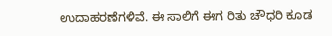ಉದಾಹರಣೆಗಳಿವೆ. ಈ ಸಾಲಿಗೆ ಈಗ ರಿತು ಚೌಧರಿ ಕೂಡ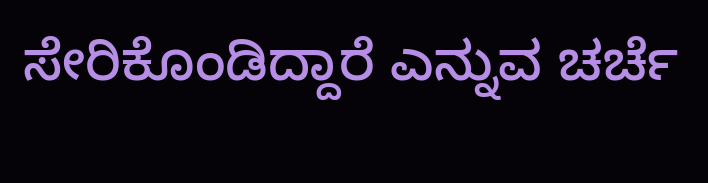ಸೇರಿಕೊಂಡಿದ್ದಾರೆ ಎನ್ನುವ ಚರ್ಚೆ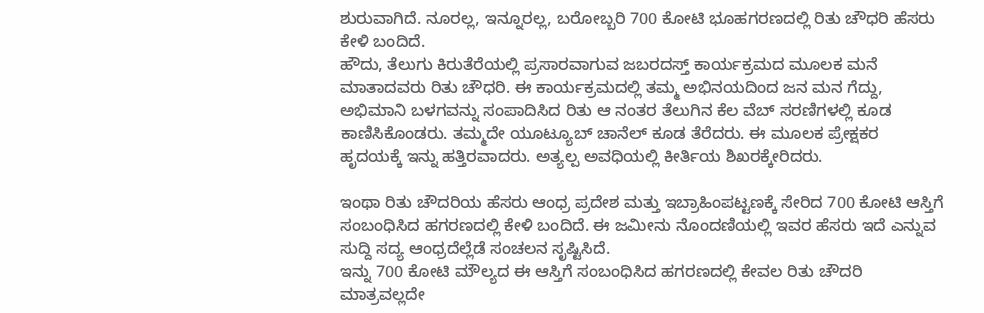ಶುರುವಾಗಿದೆ. ನೂರಲ್ಲ, ಇನ್ನೂರಲ್ಲ, ಬರೋಬ್ಬರಿ 700 ಕೋಟಿ ಭೂಹಗರಣದಲ್ಲಿ ರಿತು ಚೌಧರಿ ಹೆಸರು ಕೇಳಿ ಬಂದಿದೆ.
ಹೌದು, ತೆಲುಗು ಕಿರುತೆರೆಯಲ್ಲಿ ಪ್ರಸಾರವಾಗುವ ಜಬರದಸ್ತ್ ಕಾರ್ಯಕ್ರಮದ ಮೂಲಕ ಮನೆ ಮಾತಾದವರು ರಿತು ಚೌಧರಿ. ಈ ಕಾರ್ಯಕ್ರಮದಲ್ಲಿ ತಮ್ಮ ಅಭಿನಯದಿಂದ ಜನ ಮನ ಗೆದ್ದು, ಅಭಿಮಾನಿ ಬಳಗವನ್ನು ಸಂಪಾದಿಸಿದ ರಿತು ಆ ನಂತರ ತೆಲುಗಿನ ಕೆಲ ವೆಬ್ ಸರಣಿಗಳಲ್ಲಿ ಕೂಡ ಕಾಣಿಸಿಕೊಂಡರು. ತಮ್ಮದೇ ಯೂಟ್ಯೂಬ್ ಚಾನೆಲ್ ಕೂಡ ತೆರೆದರು. ಈ ಮೂಲಕ ಪ್ರೇಕ್ಷಕರ ಹೃದಯಕ್ಕೆ ಇನ್ನು ಹತ್ತಿರವಾದರು. ಅತ್ಯಲ್ಪ ಅವಧಿಯಲ್ಲಿ ಕೀರ್ತಿಯ ಶಿಖರಕ್ಕೇರಿದರು.

ಇಂಥಾ ರಿತು ಚೌದರಿಯ ಹೆಸರು ಆಂಧ್ರ ಪ್ರದೇಶ ಮತ್ತು ಇಬ್ರಾಹಿಂಪಟ್ಟಣಕ್ಕೆ ಸೇರಿದ 700 ಕೋಟಿ ಆಸ್ತಿಗೆ ಸಂಬಂಧಿಸಿದ ಹಗರಣದಲ್ಲಿ ಕೇಳಿ ಬಂದಿದೆ. ಈ ಜಮೀನು ನೊಂದಣಿಯಲ್ಲಿ ಇವರ ಹೆಸರು ಇದೆ ಎನ್ನುವ ಸುದ್ದಿ ಸದ್ಯ ಆಂಧ್ರದೆಲ್ಲೆಡೆ ಸಂಚಲನ ಸೃಷ್ಟಿಸಿದೆ.
ಇನ್ನು 700 ಕೋಟಿ ಮೌಲ್ಯದ ಈ ಆಸ್ತಿಗೆ ಸಂಬಂಧಿಸಿದ ಹಗರಣದಲ್ಲಿ ಕೇವಲ ರಿತು ಚೌದರಿ ಮಾತ್ರವಲ್ಲದೇ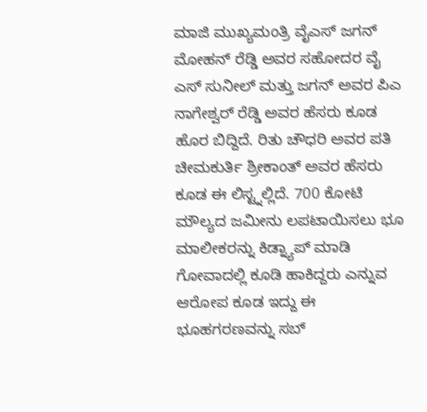ಮಾಜಿ ಮುಖ್ಯಮಂತ್ರಿ ವೈಎಸ್ ಜಗನ್ ಮೋಹನ್ ರೆಡ್ಡಿ ಅವರ ಸಹೋದರ ವೈ ಎಸ್ ಸುನೀಲ್ ಮತ್ತು ಜಗನ್ ಅವರ ಪಿಎ ನಾಗೇಶ್ವರ್ ರೆಡ್ಡಿ ಅವರ ಹೆಸರು ಕೂಡ ಹೊರ ಬಿದ್ದಿದೆ. ರಿತು ಚೌಧರಿ ಅವರ ಪತಿ ಚೀಮಕುರ್ತಿ ಶ್ರೀಕಾಂತ್ ಅವರ ಹೆಸರು ಕೂಡ ಈ ಲಿಸ್ಟ್ನಲ್ಲಿದೆ. 700 ಕೋಟಿ ಮೌಲ್ಯದ ಜಮೀನು ಲಪಟಾಯಿಸಲು ಭೂ ಮಾಲೀಕರನ್ನು ಕಿಡ್ನ್ಯಾಪ್ ಮಾಡಿ ಗೋವಾದಲ್ಲಿ ಕೂಡಿ ಹಾಕಿದ್ದರು ಎನ್ನುವ ಆರೋಪ ಕೂಡ ಇದ್ದು ಈ ಭೂಹಗರಣವನ್ನು ಸಬ್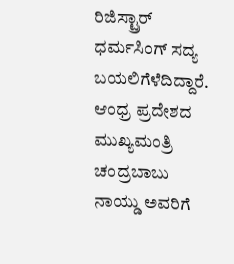ರಿಜಿಸ್ಟ್ರಾರ್ ಧರ್ಮಸಿಂಗ್ ಸದ್ಯ ಬಯಲಿಗೆಳೆದಿದ್ದಾರೆ. ಆಂಧ್ರ ಪ್ರದೇಶದ ಮುಖ್ಯಮಂತ್ರಿ ಚಂದ್ರಬಾಬು ನಾಯ್ಡು ಅವರಿಗೆ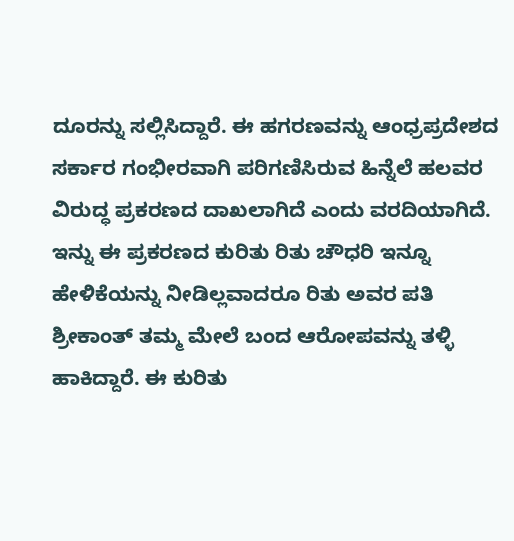ದೂರನ್ನು ಸಲ್ಲಿಸಿದ್ದಾರೆ. ಈ ಹಗರಣವನ್ನು ಆಂಧ್ರಪ್ರದೇಶದ ಸರ್ಕಾರ ಗಂಭೀರವಾಗಿ ಪರಿಗಣಿಸಿರುವ ಹಿನ್ನೆಲೆ ಹಲವರ ವಿರುದ್ಧ ಪ್ರಕರಣದ ದಾಖಲಾಗಿದೆ ಎಂದು ವರದಿಯಾಗಿದೆ.
ಇನ್ನು ಈ ಪ್ರಕರಣದ ಕುರಿತು ರಿತು ಚೌಧರಿ ಇನ್ನೂ ಹೇಳಿಕೆಯನ್ನು ನೀಡಿಲ್ಲವಾದರೂ ರಿತು ಅವರ ಪತಿ ಶ್ರೀಕಾಂತ್ ತಮ್ಮ ಮೇಲೆ ಬಂದ ಆರೋಪವನ್ನು ತಳ್ಳಿ ಹಾಕಿದ್ದಾರೆ. ಈ ಕುರಿತು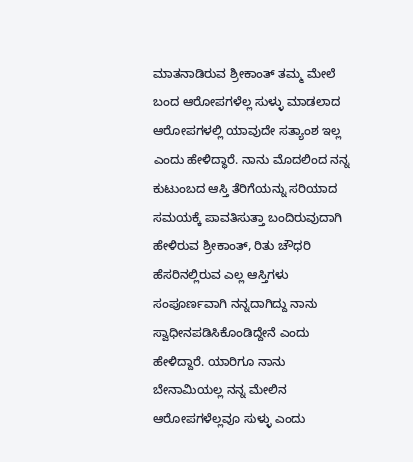ಮಾತನಾಡಿರುವ ಶ್ರೀಕಾಂತ್ ತಮ್ಮ ಮೇಲೆ ಬಂದ ಆರೋಪಗಳೆಲ್ಲ ಸುಳ್ಳು ಮಾಡಲಾದ ಆರೋಪಗಳಲ್ಲಿ ಯಾವುದೇ ಸತ್ಯಾಂಶ ಇಲ್ಲ ಎಂದು ಹೇಳಿದ್ಧಾರೆ. ನಾನು ಮೊದಲಿಂದ ನನ್ನ ಕುಟುಂಬದ ಆಸ್ತಿ ತೆರಿಗೆಯನ್ನು ಸರಿಯಾದ ಸಮಯಕ್ಕೆ ಪಾವತಿಸುತ್ತಾ ಬಂದಿರುವುದಾಗಿ ಹೇಳಿರುವ ಶ್ರೀಕಾಂತ್, ರಿತು ಚೌಧರಿ ಹೆಸರಿನಲ್ಲಿರುವ ಎಲ್ಲ ಆಸ್ತಿಗಳು ಸಂಪೂರ್ಣವಾಗಿ ನನ್ನದಾಗಿದ್ದು ನಾನು ಸ್ವಾಧೀನಪಡಿಸಿಕೊಂಡಿದ್ದೇನೆ ಎಂದು ಹೇಳಿದ್ದಾರೆ. ಯಾರಿಗೂ ನಾನು ಬೇನಾಮಿಯಲ್ಲ ನನ್ನ ಮೇಲಿನ ಆರೋಪಗಳೆಲ್ಲವೂ ಸುಳ್ಳು ಎಂದು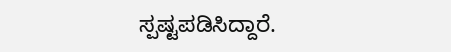ಸ್ಪಷ್ಟಪಡಿಸಿದ್ದಾರೆ.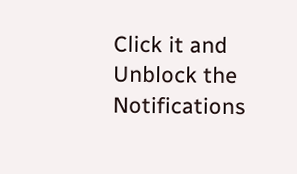Click it and Unblock the Notifications